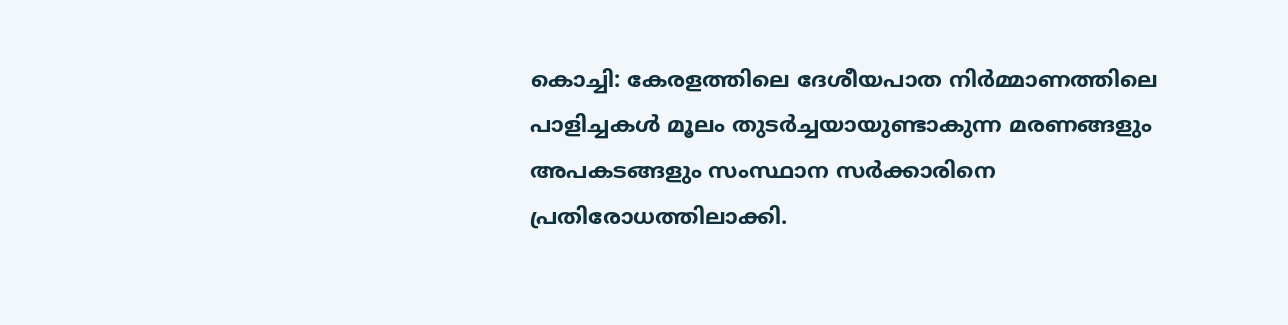കൊച്ചി: കേരളത്തിലെ ദേശീയപാത നിർമ്മാണത്തിലെ പാളിച്ചകൾ മൂലം തുടർച്ചയായുണ്ടാകുന്ന മരണങ്ങളും അപകടങ്ങളും സംസ്ഥാന സർക്കാരിനെ പ്രതിരോധത്തിലാക്കി.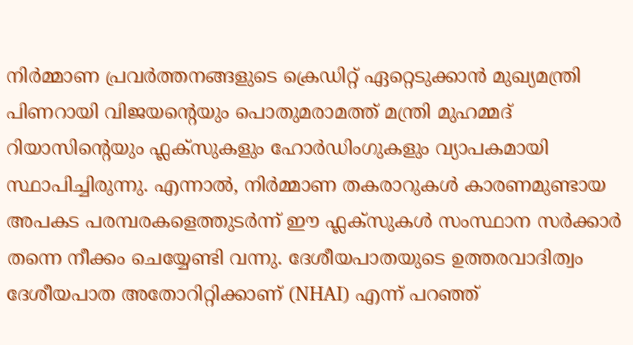നിർമ്മാണ പ്രവർത്തനങ്ങളുടെ ക്രെഡിറ്റ് ഏറ്റെടുക്കാൻ മുഖ്യമന്ത്രി പിണറായി വിജയന്റെയും പൊതുമരാമത്ത് മന്ത്രി മുഹമ്മദ് റിയാസിന്റെയും ഫ്ലക്സുകളും ഹോർഡിംഗുകളും വ്യാപകമായി സ്ഥാപിച്ചിരുന്നു. എന്നാൽ, നിർമ്മാണ തകരാറുകൾ കാരണമുണ്ടായ അപകട പരമ്പരകളെത്തുടർന്ന് ഈ ഫ്ലക്സുകൾ സംസ്ഥാന സർക്കാർ തന്നെ നീക്കം ചെയ്യേണ്ടി വന്നു. ദേശീയപാതയുടെ ഉത്തരവാദിത്വം ദേശീയപാത അതോറിറ്റിക്കാണ് (NHAI) എന്ന് പറഞ്ഞ്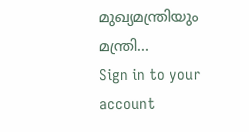മുഖ്യമന്ത്രിയും മന്ത്രി…
Sign in to your account